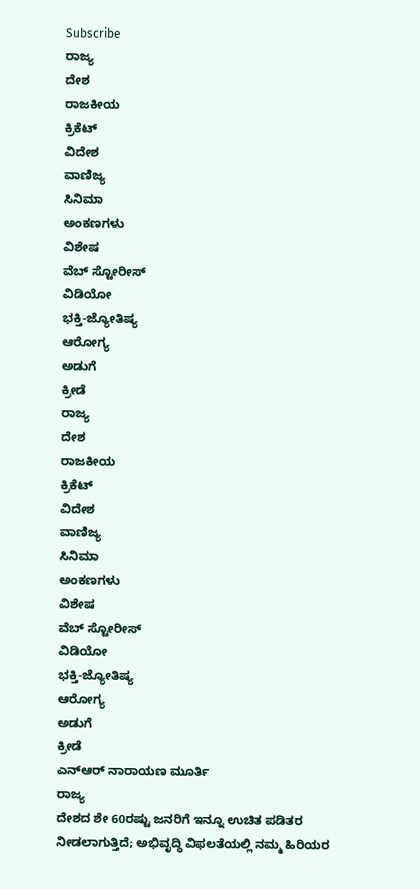Subscribe
ರಾಜ್ಯ
ದೇಶ
ರಾಜಕೀಯ
ಕ್ರಿಕೆಟ್
ವಿದೇಶ
ವಾಣಿಜ್ಯ
ಸಿನಿಮಾ
ಅಂಕಣಗಳು
ವಿಶೇಷ
ವೆಬ್ ಸ್ಟೋರೀಸ್
ವಿಡಿಯೋ
ಭಕ್ತಿ-ಜ್ಯೋತಿಷ್ಯ
ಆರೋಗ್ಯ
ಅಡುಗೆ
ಕ್ರೀಡೆ
ರಾಜ್ಯ
ದೇಶ
ರಾಜಕೀಯ
ಕ್ರಿಕೆಟ್
ವಿದೇಶ
ವಾಣಿಜ್ಯ
ಸಿನಿಮಾ
ಅಂಕಣಗಳು
ವಿಶೇಷ
ವೆಬ್ ಸ್ಟೋರೀಸ್
ವಿಡಿಯೋ
ಭಕ್ತಿ-ಜ್ಯೋತಿಷ್ಯ
ಆರೋಗ್ಯ
ಅಡುಗೆ
ಕ್ರೀಡೆ
ಎನ್ಆರ್ ನಾರಾಯಣ ಮೂರ್ತಿ
ರಾಜ್ಯ
ದೇಶದ ಶೇ 60ರಷ್ಟು ಜನರಿಗೆ ಇನ್ನೂ ಉಚಿತ ಪಡಿತರ ನೀಡಲಾಗುತ್ತಿದೆ; ಅಭಿವೃದ್ಧಿ ವಿಫಲತೆಯಲ್ಲಿ ನಮ್ಮ ಹಿರಿಯರ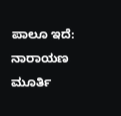ಪಾಲೂ ಇದೆ: ನಾರಾಯಣ ಮೂರ್ತಿ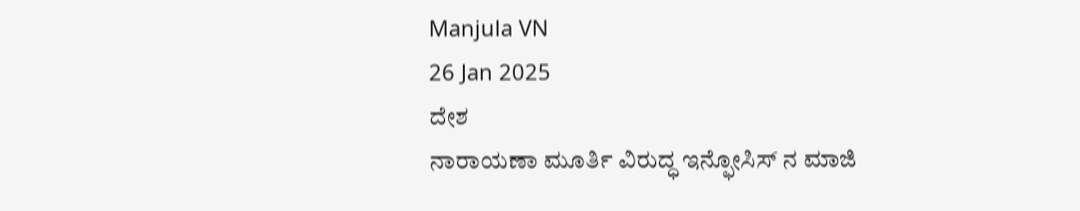Manjula VN
26 Jan 2025
ದೇಶ
ನಾರಾಯಣಾ ಮೂರ್ತಿ ವಿರುದ್ಧ ಇನ್ಫೋಸಿಸ್ ನ ಮಾಜಿ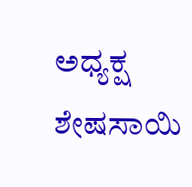ಅಧ್ಯಕ್ಷ ಶೇಷಸಾಯಿ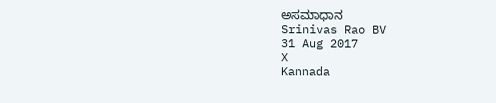ಅಸಮಾಧಾನ
Srinivas Rao BV
31 Aug 2017
X
Kannada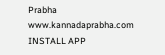Prabha
www.kannadaprabha.com
INSTALL APP